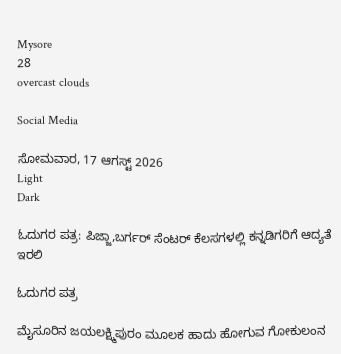Mysore
28
overcast clouds

Social Media

ಸೋಮವಾರ, 17 ಆಗಸ್ಟ್ 2026
Light
Dark

ಓದುಗರ ಪತ್ರ: ಪಿಜ್ಜಾ,ಬರ್ಗರ್ ಸೆಂಟರ್ ಕೆಲಸಗಳಲ್ಲಿ ಕನ್ನಡಿಗರಿಗೆ ಆದ್ಯತೆ ಇರಲಿ

ಓದುಗರ ಪತ್ರ

ಮೈಸೂರಿನ ಜಯಲಕ್ಷ್ಮಿಪುರಂ ಮೂಲಕ ಹಾದು ಹೋಗುವ ಗೋಕುಲಂನ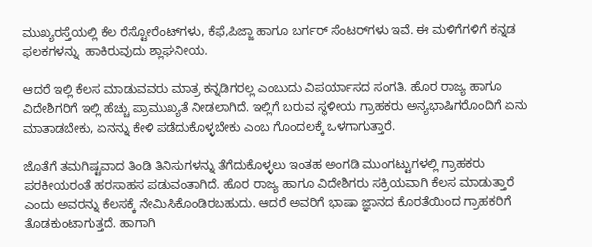ಮುಖ್ಯರಸ್ತೆಯಲ್ಲಿ ಕೆಲ ರೆಸ್ಟೋರೆಂಟ್‌ಗಳು, ಕೆಫೆ,ಪಿಜ್ಜಾ ಹಾಗೂ ಬರ್ಗರ್ ಸೆಂಟರ್‌ಗಳು ಇವೆ. ಈ ಮಳಿಗೆಗಳಿಗೆ ಕನ್ನಡ ಫಲಕಗಳನ್ನು  ಹಾಕಿರುವುದು ಶ್ಲಾಘನೀಯ.

ಆದರೆ ಇಲ್ಲಿ ಕೆಲಸ ಮಾಡುವವರು ಮಾತ್ರ ಕನ್ನಡಿಗರಲ್ಲ ಎಂಬುದು ವಿಪರ್ಯಾಸದ ಸಂಗತಿ. ಹೊರ ರಾಜ್ಯ ಹಾಗೂ ವಿದೇಶಿಗರಿಗೆ ಇಲ್ಲಿ ಹೆಚ್ಚು ಪ್ರಾಮುಖ್ಯತೆ ನೀಡಲಾಗಿದೆ. ಇಲ್ಲಿಗೆ ಬರುವ ಸ್ಥಳೀಯ ಗ್ರಾಹಕರು ಅನ್ಯಭಾಷಿಗರೊಂದಿಗೆ ಏನು ಮಾತಾಡಬೇಕು, ಏನನ್ನು ಕೇಳಿ ಪಡೆದುಕೊಳ್ಳಬೇಕು ಎಂಬ ಗೊಂದಲಕ್ಕೆ ಒಳಗಾಗುತ್ತಾರೆ.

ಜೊತೆಗೆ ತಮಗಿಷ್ಟವಾದ ತಿಂಡಿ ತಿನಿಸುಗಳನ್ನು ತೆಗೆದುಕೊಳ್ಳಲು ಇಂತಹ ಅಂಗಡಿ ಮುಂಗಟ್ಟುಗಳಲ್ಲಿ ಗ್ರಾಹಕರು ಪರಕೀಯರಂತೆ ಹರಸಾಹಸ ಪಡುವಂತಾಗಿದೆ. ಹೊರ ರಾಜ್ಯ ಹಾಗೂ ವಿದೇಶಿಗರು ಸಕ್ರಿಯವಾಗಿ ಕೆಲಸ ಮಾಡುತ್ತಾರೆ ಎಂದು ಅವರನ್ನು ಕೆಲಸಕ್ಕೆ ನೇಮಿಸಿಕೊಂಡಿರಬಹುದು. ಆದರೆ ಅವರಿಗೆ ಭಾಷಾ ಜ್ಞಾನದ ಕೊರತೆಯಿಂದ ಗ್ರಾಹಕರಿಗೆ ತೊಡಕುಂಟಾಗುತ್ತದೆ. ಹಾಗಾಗಿ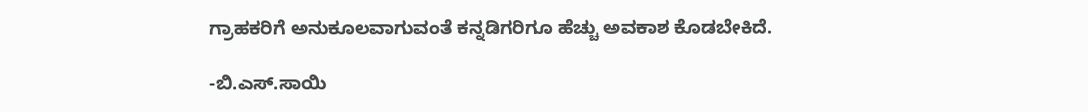ಗ್ರಾಹಕರಿಗೆ ಅನುಕೂಲವಾಗುವಂತೆ ಕನ್ನಡಿಗರಿಗೂ ಹೆಚ್ಚು ಅವಕಾಶ ಕೊಡಬೇಕಿದೆ.

-ಬಿ.ಎಸ್.ಸಾಯಿ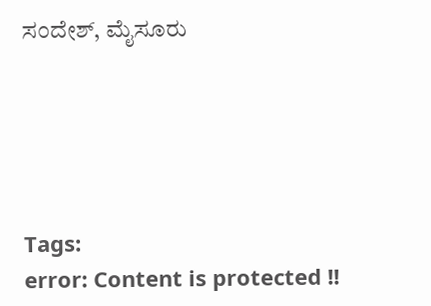ಸಂದೇಶ್, ಮೈಸೂರು





Tags:
error: Content is protected !!